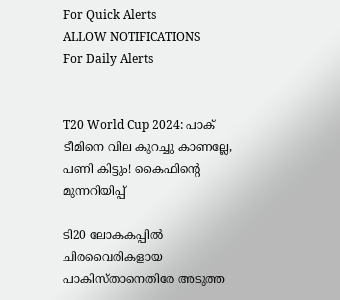For Quick Alerts
ALLOW NOTIFICATIONS
For Daily Alerts


T20 World Cup 2024: പാക് ടീമിനെ വില കുറച്ചു കാണല്ലേ, പണി കിട്ടും! കൈഫിന്റെ മുന്നറിയിപ്പ്

ടി20 ലോകകപ്പില്‍ ചിരവൈരികളായ പാകിസ്താനെതിരേ അടുത്ത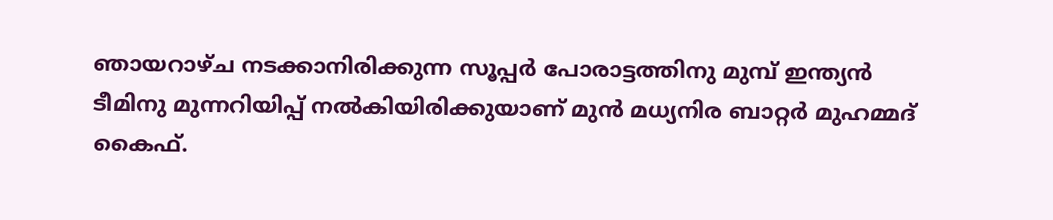ഞായറാഴ്ച നടക്കാനിരിക്കുന്ന സൂപ്പര്‍ പോരാട്ടത്തിനു മുമ്പ് ഇന്ത്യന്‍ ടീമിനു മുന്നറിയിപ്പ് നല്‍കിയിരിക്കുയാണ് മുന്‍ മധ്യനിര ബാറ്റര്‍ മുഹമ്മദ് കൈഫ്.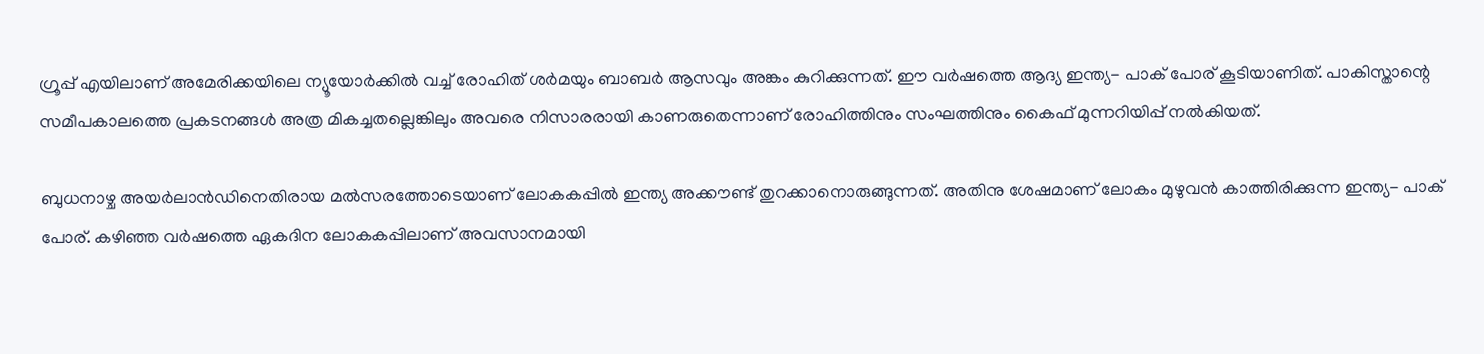ഗ്രൂപ്പ് എയിലാണ് അമേരിക്കയിലെ ന്യൂയോര്‍ക്കില്‍ വച്ച് രോഹിത് ശര്‍മയും ബാബര്‍ ആസവും അങ്കം കുറിക്കുന്നത്. ഈ വര്‍ഷത്തെ ആദ്യ ഇന്ത്യ- പാക് പോര് കൂടിയാണിത്. പാകിസ്താന്റെ സമീപകാലത്തെ പ്രകടനങ്ങള്‍ അത്ര മികച്ചതല്ലെങ്കിലും അവരെ നിസാരരായി കാണരുതെന്നാണ് രോഹിത്തിനും സംഘത്തിനും കൈഫ് മുന്നറിയിപ്പ് നല്‍കിയത്.

ബുധനാഴ്ച അയര്‍ലാന്‍ഡിനെതിരായ മല്‍സരത്തോടെയാണ് ലോകകപ്പില്‍ ഇന്ത്യ അക്കൗണ്ട് തുറക്കാനൊരുങ്ങുന്നത്. അതിനു ശേഷമാണ് ലോകം മുഴുവന്‍ കാത്തിരിക്കുന്ന ഇന്ത്യ- പാക് പോര്. കഴിഞ്ഞ വര്‍ഷത്തെ ഏകദിന ലോകകപ്പിലാണ് അവസാനമായി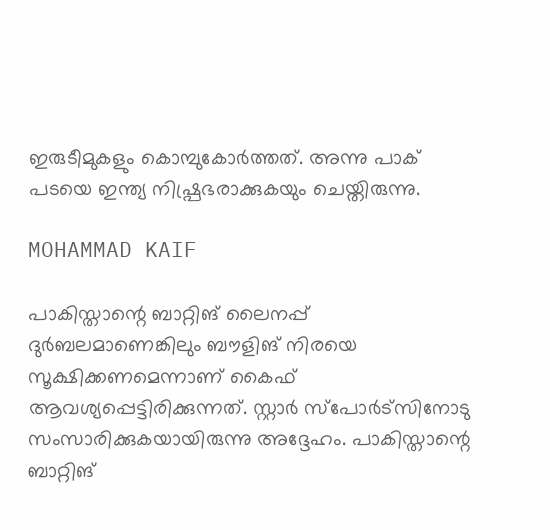ഇരുടീമുകളും കൊമ്പുകോര്‍ത്തത്. അന്നു പാക് പടയെ ഇന്ത്യ നിഷ്പ്രഭരാക്കുകയും ചെയ്തിരുന്നു.

MOHAMMAD KAIF

പാകിസ്താന്റെ ബാറ്റിങ് ലൈനപ്പ് ദുര്‍ബലമാണെങ്കിലും ബൗളിങ് നിരയെ സൂക്ഷിക്കണമെന്നാണ് കൈഫ് ആവശ്യപ്പെട്ടിരിക്കുന്നത്. സ്റ്റാര്‍ സ്‌പോര്‍ട്‌സിനോടു സംസാരിക്കുകയായിരുന്നു അദ്ദേഹം. പാകിസ്താന്റെ ബാറ്റിങ്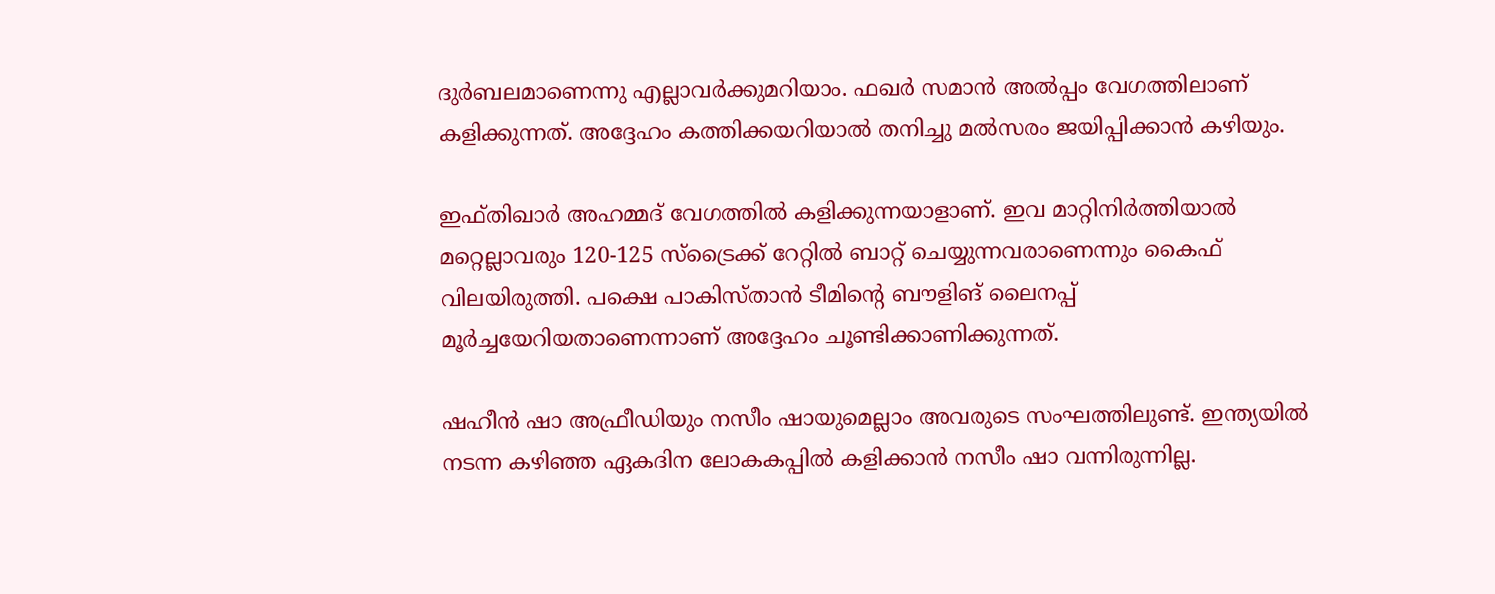ദുര്‍ബലമാണെന്നു എല്ലാവര്‍ക്കുമറിയാം. ഫഖര്‍ സമാന്‍ അല്‍പ്പം വേഗത്തിലാണ് കളിക്കുന്നത്. അദ്ദേഹം കത്തിക്കയറിയാല്‍ തനിച്ചു മല്‍സരം ജയിപ്പിക്കാന്‍ കഴിയും.

ഇഫ്തിഖാര്‍ അഹമ്മദ് വേഗത്തില്‍ കളിക്കുന്നയാളാണ്. ഇവ മാറ്റിനിര്‍ത്തിയാല്‍ മറ്റെല്ലാവരും 120-125 സ്‌ട്രൈക്ക് റേറ്റില്‍ ബാറ്റ് ചെയ്യുന്നവരാണെന്നും കൈഫ് വിലയിരുത്തി. പക്ഷെ പാകിസ്താന്‍ ടീമിന്റെ ബൗളിങ് ലൈനപ്പ് മൂര്‍ച്ചയേറിയതാണെന്നാണ് അദ്ദേഹം ചൂണ്ടിക്കാണിക്കുന്നത്.

ഷഹീന്‍ ഷാ അഫ്രീഡിയും നസീം ഷായുമെല്ലാം അവരുടെ സംഘത്തിലുണ്ട്. ഇന്ത്യയില്‍ നടന്ന കഴിഞ്ഞ ഏകദിന ലോകകപ്പില്‍ കളിക്കാന്‍ നസീം ഷാ വന്നിരുന്നില്ല.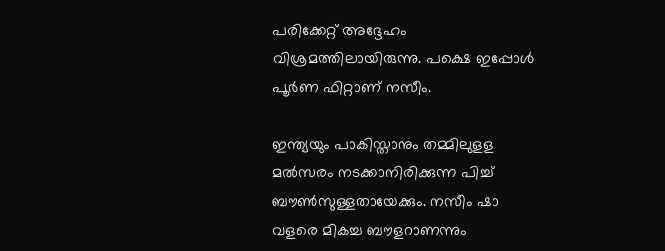പരിക്കേറ്റ് അദ്ദേഹം വിശ്രമത്തിലായിരുന്നു. പക്ഷെ ഇപ്പോള്‍ പൂര്‍ണ ഫിറ്റാണ് നസീം.

ഇന്ത്യയും പാകിസ്താനും തമ്മിലുളള മല്‍സരം നടക്കാനിരിക്കുന്ന പിച്ച് ബൗണ്‍സുള്ളതായേക്കും. നസീം ഷാ വളരെ മികച്ച ബൗളറാണന്നും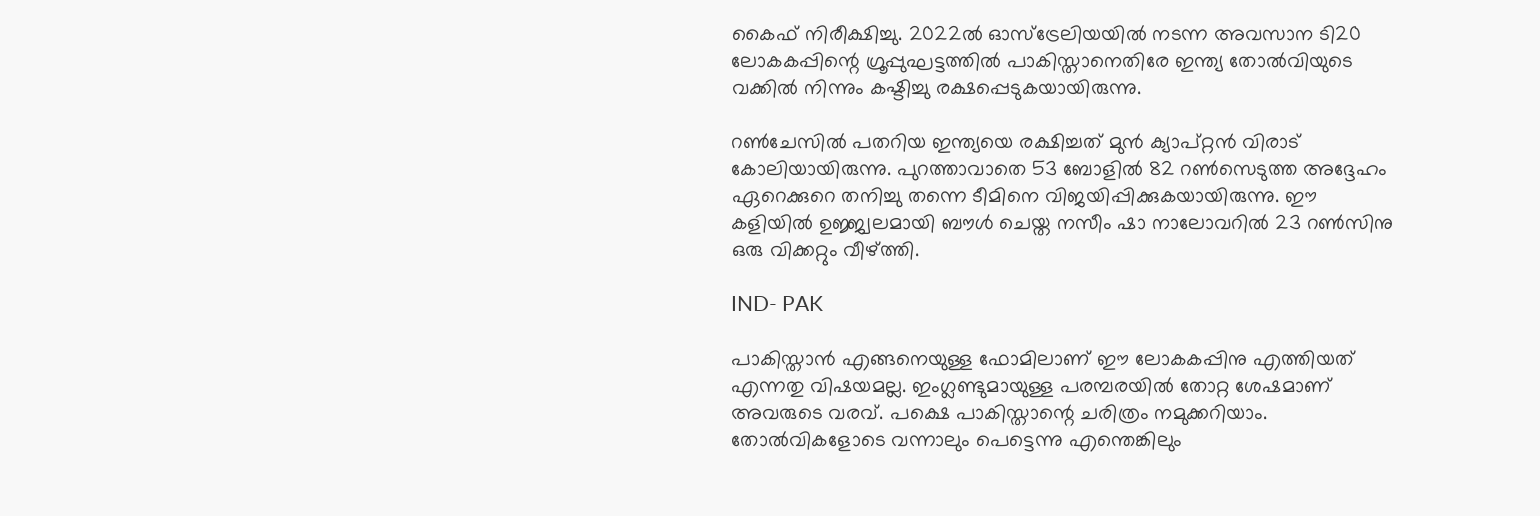കൈഫ് നിരീക്ഷിച്ചു. 2022ല്‍ ഓസ്‌ട്രേലിയയില്‍ നടന്ന അവസാന ടി20 ലോകകപ്പിന്റെ ഗ്രൂപ്പുഘട്ടത്തില്‍ പാകിസ്താനെതിരേ ഇന്ത്യ തോല്‍വിയുടെ വക്കില്‍ നിന്നും കഷ്ടിച്ചു രക്ഷപ്പെടുകയായിരുന്നു.

റണ്‍ചേസില്‍ പതറിയ ഇന്ത്യയെ രക്ഷിച്ചത് മുന്‍ ക്യാപ്റ്റന്‍ വിരാട് കോലിയായിരുന്നു. പുറത്താവാതെ 53 ബോളില്‍ 82 റണ്‍സെടുത്ത അദ്ദേഹം ഏറെക്കുറെ തനിച്ചു തന്നെ ടീമിനെ വിജയിപ്പിക്കുകയായിരുന്നു. ഈ കളിയില്‍ ഉജ്ജ്വലമായി ബൗള്‍ ചെയ്ത നസീം ഷാ നാലോവറില്‍ 23 റണ്‍സിനു ഒരു വിക്കറ്റും വീഴ്ത്തി.

IND- PAK

പാകിസ്താന്‍ എങ്ങനെയുള്ള ഫോമിലാണ് ഈ ലോകകപ്പിനു എത്തിയത് എന്നതു വിഷയമല്ല. ഇംഗ്ലണ്ടുമായുള്ള പരമ്പരയില്‍ തോറ്റ ശേഷമാണ് അവരുടെ വരവ്. പക്ഷെ പാകിസ്താന്റെ ചരിത്രം നമുക്കറിയാം. തോല്‍വികളോടെ വന്നാലും പെട്ടെന്നു എന്തെങ്കിലും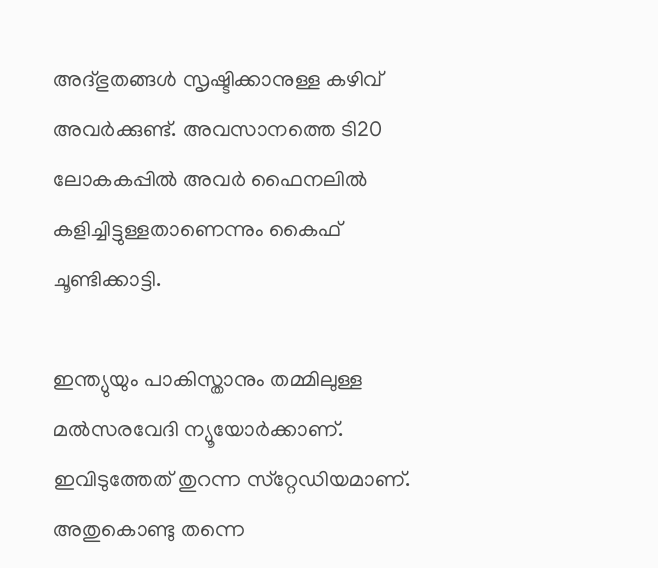അദ്ഭുതങ്ങള്‍ സൃഷ്ടിക്കാനുള്ള കഴിവ് അവര്‍ക്കുണ്ട്. അവസാനത്തെ ടി20 ലോകകപ്പില്‍ അവര്‍ ഫൈനലില്‍ കളിച്ചിട്ടുള്ളതാണെന്നും കൈഫ് ചൂണ്ടിക്കാട്ടി.

ഇന്ത്യുയും പാകിസ്താനും തമ്മിലുള്ള മല്‍സരവേദി ന്യൂയോര്‍ക്കാണ്. ഇവിടുത്തേത് തുറന്ന സ്‌റ്റേഡിയമാണ്. അതുകൊണ്ടു തന്നെ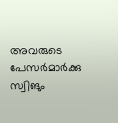അവരുടെ പേസര്‍മാര്‍ക്കു സ്വിങും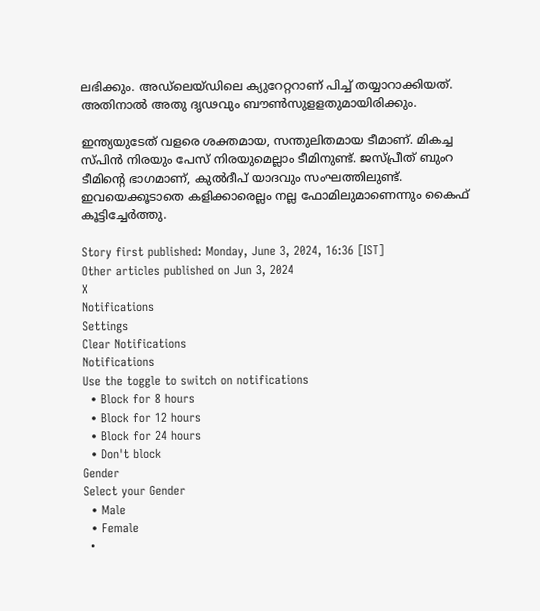ലഭിക്കും. അഡ്‌ലെയ്ഡിലെ ക്യുറേറ്ററാണ് പിച്ച് തയ്യാറാക്കിയത്. അതിനാല്‍ അതു ദൃഢവും ബൗണ്‍സുളളതുമായിരിക്കും.

ഇന്ത്യയുടേത് വളരെ ശക്തമായ, സന്തുലിതമായ ടീമാണ്. മികച്ച സ്പിന്‍ നിരയും പേസ് നിരയുമെല്ലാം ടീമിനുണ്ട്. ജസ്പ്രീത് ബുംറ ടീമിന്റെ ഭാഗമാണ്, കുല്‍ദീപ് യാദവും സംഘത്തിലുണ്ട്. ഇവയെക്കൂടാതെ കളിക്കാരെല്ലം നല്ല ഫോമിലുമാണെന്നും കൈഫ് കൂട്ടിച്ചേര്‍ത്തു.

Story first published: Monday, June 3, 2024, 16:36 [IST]
Other articles published on Jun 3, 2024
X
Notifications
Settings
Clear Notifications
Notifications
Use the toggle to switch on notifications
  • Block for 8 hours
  • Block for 12 hours
  • Block for 24 hours
  • Don't block
Gender
Select your Gender
  • Male
  • Female
  •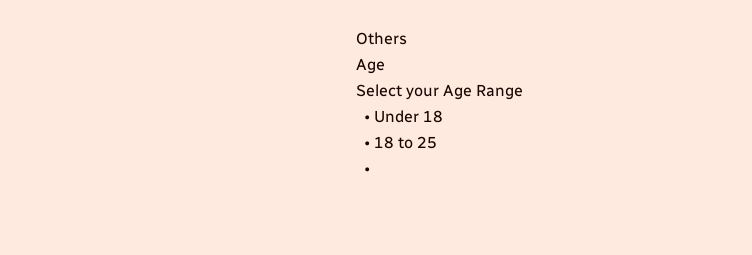Others
Age
Select your Age Range
  • Under 18
  • 18 to 25
  •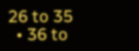26 to 35
  • 36 to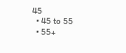45
  • 45 to 55
  • 55+